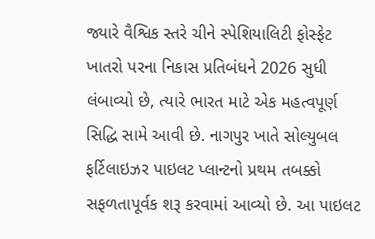જ્યારે વૈશ્વિક સ્તરે ચીને સ્પેશિયાલિટી ફોસ્ફેટ ખાતરો પરના નિકાસ પ્રતિબંધને 2026 સુધી લંબાવ્યો છે, ત્યારે ભારત માટે એક મહત્વપૂર્ણ સિદ્ધિ સામે આવી છે. નાગપુર ખાતે સોલ્યુબલ ફર્ટિલાઇઝર પાઇલટ પ્લાન્ટનો પ્રથમ તબક્કો સફળતાપૂર્વક શરૂ કરવામાં આવ્યો છે. આ પાઇલટ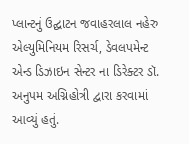પ્લાન્ટનું ઉદ્ઘાટન જવાહરલાલ નહેરુ એલ્યુમિનિયમ રિસર્ચ, ડેવલપમેન્ટ એન્ડ ડિઝાઇન સેન્ટર ના ડિરેક્ટર ડૉ. અનુપમ અગ્નિહોત્રી દ્વારા કરવામાં આવ્યું હતું.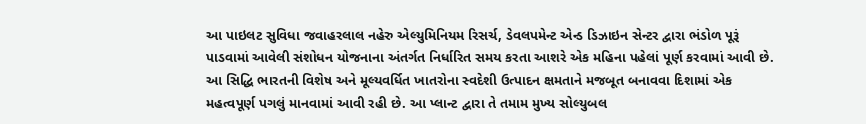આ પાઇલટ સુવિધા જવાહરલાલ નહેરુ એલ્યુમિનિયમ રિસર્ચ, ડેવલપમેન્ટ એન્ડ ડિઝાઇન સેન્ટર દ્વારા ભંડોળ પૂરૂં પાડવામાં આવેલી સંશોધન યોજનાના અંતર્ગત નિર્ધારિત સમય કરતા આશરે એક મહિના પહેલાં પૂર્ણ કરવામાં આવી છે. આ સિદ્ધિ ભારતની વિશેષ અને મૂલ્યવર્ધિત ખાતરોના સ્વદેશી ઉત્પાદન ક્ષમતાને મજબૂત બનાવવા દિશામાં એક મહત્વપૂર્ણ પગલું માનવામાં આવી રહી છે. આ પ્લાન્ટ દ્વારા તે તમામ મુખ્ય સોલ્યુબલ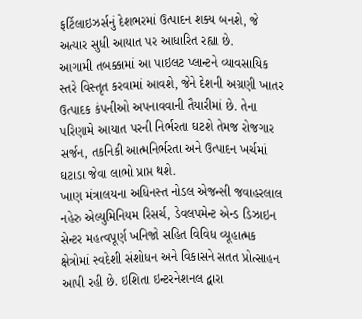ફર્ટિલાઇઝર્સનું દેશભરમાં ઉત્પાદન શક્ય બનશે, જે અત્યાર સુધી આયાત પર આધારિત રહ્યા છે.
આગામી તબક્કામાં આ પાઇલટ પ્લાન્ટને વ્યાવસાયિક સ્તરે વિસ્તૃત કરવામાં આવશે, જેને દેશની અગ્રણી ખાતર ઉત્પાદક કંપનીઓ અપનાવવાની તૈયારીમાં છે. તેના પરિણામે આયાત પરની નિર્ભરતા ઘટશે તેમજ રોજગાર સર્જન, તકનિકી આત્મનિર્ભરતા અને ઉત્પાદન ખર્ચમાં ઘટાડા જેવા લાભો પ્રાપ્ત થશે.
ખાણ મંત્રાલયના અધિનસ્ત નોડલ એજન્સી જવાહરલાલ નહેરુ એલ્યુમિનિયમ રિસર્ચ, ડેવલપમેન્ટ એન્ડ ડિઝાઇન સેન્ટર મહત્વપૂર્ણ ખનિજો સહિત વિવિધ વ્યૂહાત્મક ક્ષેત્રોમાં સ્વદેશી સંશોધન અને વિકાસને સતત પ્રોત્સાહન આપી રહી છે. ઇશિતા ઇન્ટરનેશનલ દ્વારા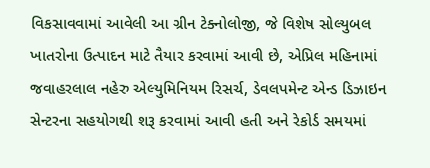વિકસાવવામાં આવેલી આ ગ્રીન ટેક્નોલોજી, જે વિશેષ સોલ્યુબલ ખાતરોના ઉત્પાદન માટે તૈયાર કરવામાં આવી છે, એપ્રિલ મહિનામાં જવાહરલાલ નહેરુ એલ્યુમિનિયમ રિસર્ચ, ડેવલપમેન્ટ એન્ડ ડિઝાઇન સેન્ટરના સહયોગથી શરૂ કરવામાં આવી હતી અને રેકોર્ડ સમયમાં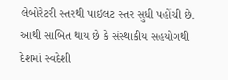લેબોરેટરી સ્તરથી પાઇલટ સ્તર સુધી પહોંચી છે. આથી સાબિત થાય છે કે સંસ્થાકીય સહયોગથી દેશમાં સ્વદેશી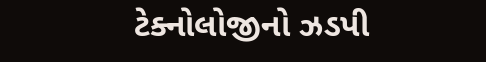ટેક્નોલોજીનો ઝડપી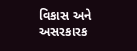વિકાસ અને અસરકારક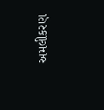અમલીકરણ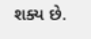શક્ય છે.